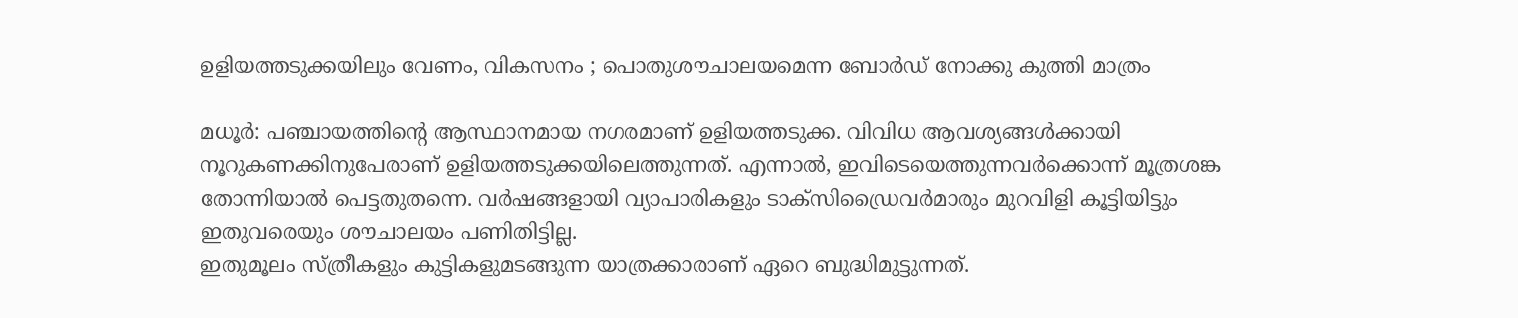ഉളിയത്തടുക്കയിലും വേണം, വികസനം ; പൊതുശൗചാലയമെന്ന ബോർഡ് നോക്കു കുത്തി മാത്രം

മധൂർ: പഞ്ചായത്തിന്റെ ആസ്ഥാനമായ നഗരമാണ് ഉളിയത്തടുക്ക. വിവിധ ആവശ്യങ്ങൾക്കായി നൂറുകണക്കിനുപേരാണ് ഉളിയത്തടുക്കയിലെത്തുന്നത്. എന്നാൽ, ഇവിടെയെത്തുന്നവർക്കൊന്ന് മൂത്രശങ്ക തോന്നിയാൽ പെട്ടതുതന്നെ. വർഷങ്ങളായി വ്യാപാരികളും ടാക്സിഡ്രൈവർമാരും മുറവിളി കൂട്ടിയിട്ടും ഇതുവരെയും ശൗചാലയം പണിതിട്ടില്ല.
ഇതുമൂലം സ്ത്രീകളും കുട്ടികളുമടങ്ങുന്ന യാത്രക്കാരാണ് ഏറെ ബുദ്ധിമുട്ടുന്നത്.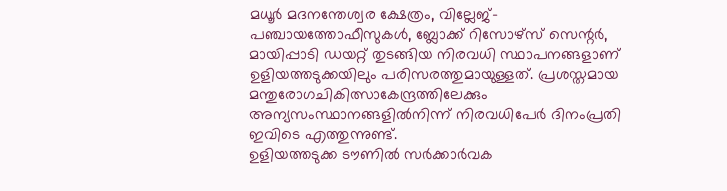മധൂർ മദനന്തേശ്വര ക്ഷേത്രം, വില്ലേജ്-പഞ്ചായത്തോഫീസുകൾ, ബ്ലോക്ക് റിസോഴ്സ് സെന്റർ, മായിപ്പാടി ഡയറ്റ് തുടങ്ങിയ നിരവധി സ്ഥാപനങ്ങളാണ് ഉളിയത്തടുക്കയിലും പരിസരത്തുമായുള്ളത്. പ്രശസ്തമായ മന്തുരോഗചികിത്സാകേന്ദ്രത്തിലേക്കും അന്യസംസ്ഥാനങ്ങളിൽനിന്ന് നിരവധിപേർ ദിനംപ്രതി ഇവിടെ എത്തുന്നുണ്ട്.
ഉളിയത്തടുക്ക ടൗണിൽ സർക്കാർവക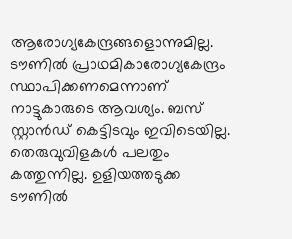ആരോഗ്യകേന്ദ്രങ്ങളൊന്നുമില്ല. ടൗണിൽ പ്രാഥമികാരോഗ്യകേന്ദ്രം സ്ഥാപിക്കണമെന്നാണ് നാട്ടുകാരുടെ ആവശ്യം. ബസ് സ്റ്റാൻഡ് കെട്ടിടവും ഇവിടെയില്ല. തെരുവുവിളകൾ പലതും കത്തുന്നില്ല. ഉളിയത്തടുക്ക ടൗണിൽ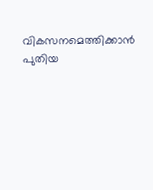വികസനമെത്തിക്കാൻ പുതിയ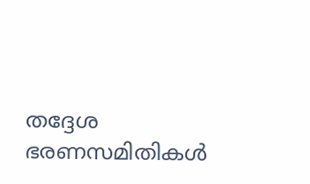തദ്ദേശ ഭരണസമിതികൾ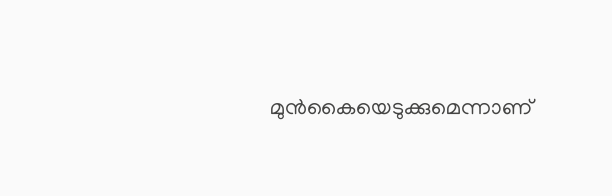മുൻകൈയെടുക്കുമെന്നാണ്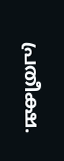പ്രതീക്ഷ.